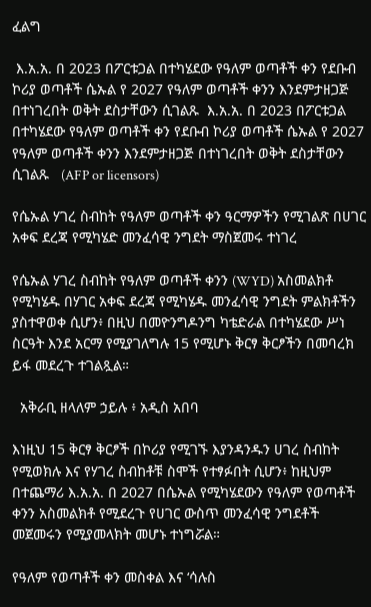ፈልግ

 እ.አ.አ. በ 2023 በፖርቱጋል በተካሄደው የዓለም ወጣቶች ቀን የደቡብ ኮሪያ ወጣቶች ሴኡል የ 2027 የዓለም ወጣቶች ቀንን እንደምታዘጋጅ በተነገረበት ወቅት ደስታቸውን ሲገልጹ  እ.አ.አ. በ 2023 በፖርቱጋል በተካሄደው የዓለም ወጣቶች ቀን የደቡብ ኮሪያ ወጣቶች ሴኡል የ 2027 የዓለም ወጣቶች ቀንን እንደምታዘጋጅ በተነገረበት ወቅት ደስታቸውን ሲገልጹ   (AFP or licensors)

የሴኡል ሃገረ ስብከት የዓለም ወጣቶች ቀን ዓርማዎችን የሚገልጽ በሀገር አቀፍ ደረጃ የሚካሄድ መንፈሳዊ ንግደት ማስጀመሩ ተነገረ

የሴኡል ሃገረ ስብከት የዓለም ወጣቶች ቀንን (WYD) አስመልክቶ የሚካሄዱ በሃገር አቀፍ ደረጃ የሚካሄዱ መንፈሳዊ ንግደት ምልክቶችን ያስተዋወቀ ሲሆን፥ በዚህ በመዮንግዶንግ ካቴድራል በተካሄደው ሥነ ስርዓት እንደ አርማ የሚያገለግሉ 15 የሚሆኑ ቅርፃ ቅርፆችን በመባረክ ይፋ መደረጉ ተገልጿል።

  አቅራቢ ዘላለም ኃይሉ ፥ አዲስ አበባ

እነዚህ 15 ቅርፃ ቅርፆች በኮሪያ የሚገኙ እያንዳንዱን ሀገረ ስብከት የሚወክሉ እና የሃገረ ስብከቶቹ ስሞች የተፃፉበት ሲሆን፥ ከዚህም በተጨማሪ እ.አ.አ. በ 2027 በሴኡል የሚካሄደውን የዓለም የወጣቶች ቀንን አስመልክቶ የሚደረጉ የሀገር ውስጥ መንፈሳዊ ንግደቶች መጀመሩን የሚያመላክት መሆኑ ተነግሯል።

የዓለም የወጣቶች ቀን መስቀል እና ‘ሳሉስ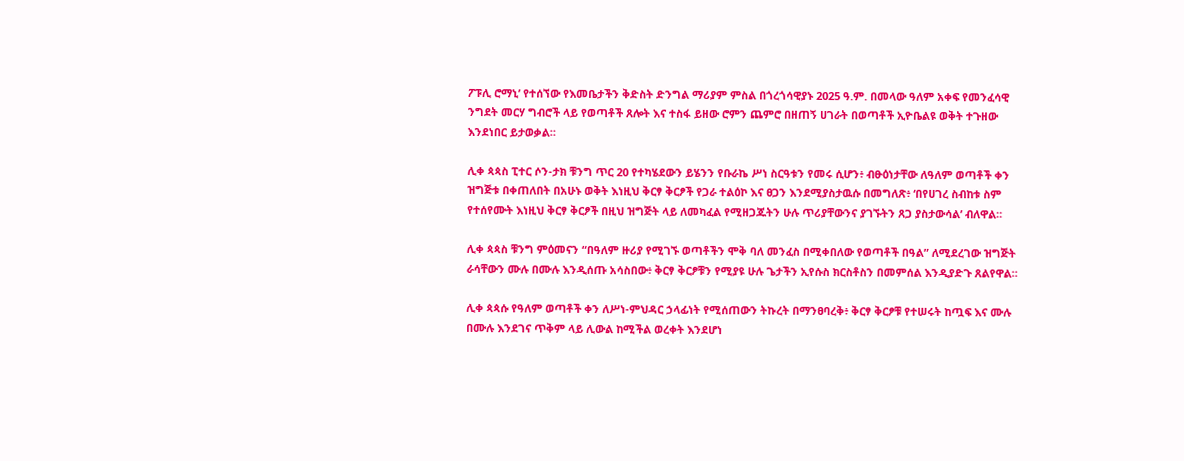ፖፑሊ ሮማኒ’ የተሰኘው የእመቤታችን ቅድስት ድንግል ማሪያም ምስል በጎረጎሳዊያኑ 2025 ዓ.ም. በመላው ዓለም አቀፍ የመንፈሳዊ ንግደት መርሃ ግብሮች ላይ የወጣቶች ጸሎት እና ተስፋ ይዘው ሮምን ጨምሮ በዘጠኝ ሀገራት በወጣቶች ኢዮቤልዩ ወቅት ተጉዘው እንደነበር ይታወቃል።

ሊቀ ጳጳስ ፒተር ሶን-ታክ ቹንግ ጥር 20 የተካሄደውን ይሄንን የቡራኬ ሥነ ስርዓቱን የመሩ ሲሆን፥ ብፁዕነታቸው ለዓለም ወጣቶች ቀን ዝግጅቱ በቀጠለበት በአሁኑ ወቅት እነዚህ ቅርፃ ቅርፆች የጋራ ተልዕኮ እና ፀጋን እንደሚያስታዉሱ በመግለጽ፥ ‘በየሀገረ ስብከቱ ስም የተሰየሙት እነዚህ ቅርፃ ቅርፆች በዚህ ዝግጅት ላይ ለመካፈል የሚዘጋጁትን ሁሉ ጥሪያቸውንና ያገኙትን ጸጋ ያስታውሳል’ ብለዋል።

ሊቀ ጳጳስ ቹንግ ምዕመናን “በዓለም ዙሪያ የሚገኙ ወጣቶችን ሞቅ ባለ መንፈስ በሚቀበለው የወጣቶች በዓል” ለሚደረገው ዝግጅት ራሳቸውን ሙሉ በሙሉ እንዲሰጡ አሳስበው፥ ቅርፃ ቅርፆቹን የሚያዩ ሁሉ ጌታችን ኢየሱስ ክርስቶስን በመምሰል እንዲያድጉ ጸልየዋል።

ሊቀ ጳጳሱ የዓለም ወጣቶች ቀን ለሥነ-ምህዳር ኃላፊነት የሚሰጠውን ትኩረት በማንፀባረቅ፥ ቅርፃ ቅርፆቹ የተሠሩት ከጧፍ እና ሙሉ በሙሉ እንደገና ጥቅም ላይ ሊውል ከሚችል ወረቀት እንደሆነ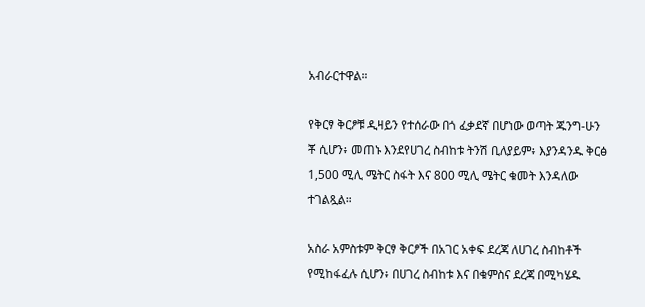አብራርተዋል።

የቅርፃ ቅርፆቹ ዲዛይን የተሰራው በጎ ፈቃደኛ በሆነው ወጣት ጁንግ-ሁን ቾ ሲሆን፥ መጠኑ እንደየሀገረ ስብከቱ ትንሽ ቢለያይም፥ እያንዳንዱ ቅርፅ 1,500 ሚሊ ሜትር ስፋት እና 800 ሚሊ ሜትር ቁመት እንዳለው ተገልጿል።

አስራ አምስቱም ቅርፃ ቅርፆች በአገር አቀፍ ደረጃ ለሀገረ ስብከቶች የሚከፋፈሉ ሲሆን፥ በሀገረ ስብከቱ እና በቁምስና ደረጃ በሚካሄዱ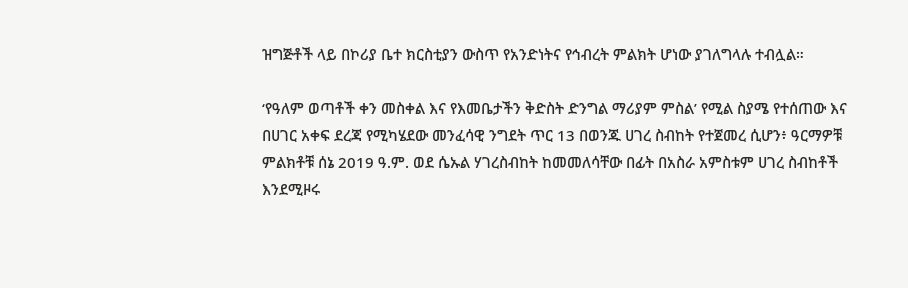ዝግጅቶች ላይ በኮሪያ ቤተ ክርስቲያን ውስጥ የአንድነትና የኅብረት ምልክት ሆነው ያገለግላሉ ተብሏል።

‘የዓለም ወጣቶች ቀን መስቀል እና የእመቤታችን ቅድስት ድንግል ማሪያም ምስል’ የሚል ስያሜ የተሰጠው እና በሀገር አቀፍ ደረጃ የሚካሄደው መንፈሳዊ ንግደት ጥር 13 በወንጁ ሀገረ ስብከት የተጀመረ ሲሆን፥ ዓርማዎቹ ምልክቶቹ ሰኔ 2019 ዓ.ም. ወደ ሴኡል ሃገረስብከት ከመመለሳቸው በፊት በአስራ አምስቱም ሀገረ ስብከቶች እንደሚዞሩ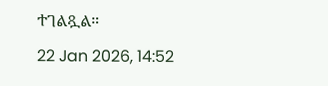ተገልጿል።

22 Jan 2026, 14:52